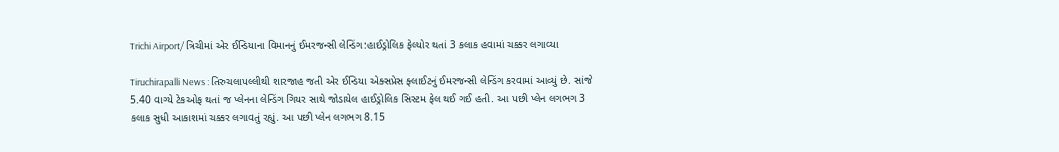Trichi Airport/ ત્રિચીમાં એર ઈન્ડિયાના વિમાનનું ઈમરજન્સી લેન્ડિંગ:હાઈડ્રોલિક ફેલ્યોર થતાં 3 કલાક હવામાં ચક્કર લગાવ્યા

Tiruchirapalli News : તિરુચલાપલ્લીથી શારજાહ જતી એર ઈન્ડિયા એક્સપ્રેસ ફ્લાઈટનું ઈમરજન્સી લેન્ડિંગ કરવામાં આવ્યું છે. સાંજે 5.40 વાગ્યે ટેકઓફ થતાં જ પ્લેનના લેન્ડિંગ ગિયર સાથે જોડાયેલ હાઈડ્રોલિક સિસ્ટમ ફેલ થઈ ગઈ હતી. આ પછી પ્લેન લગભગ 3 કલાક સુધી આકાશમાં ચક્કર લગાવતું રહ્યું. આ પછી પ્લેન લગભગ 8.15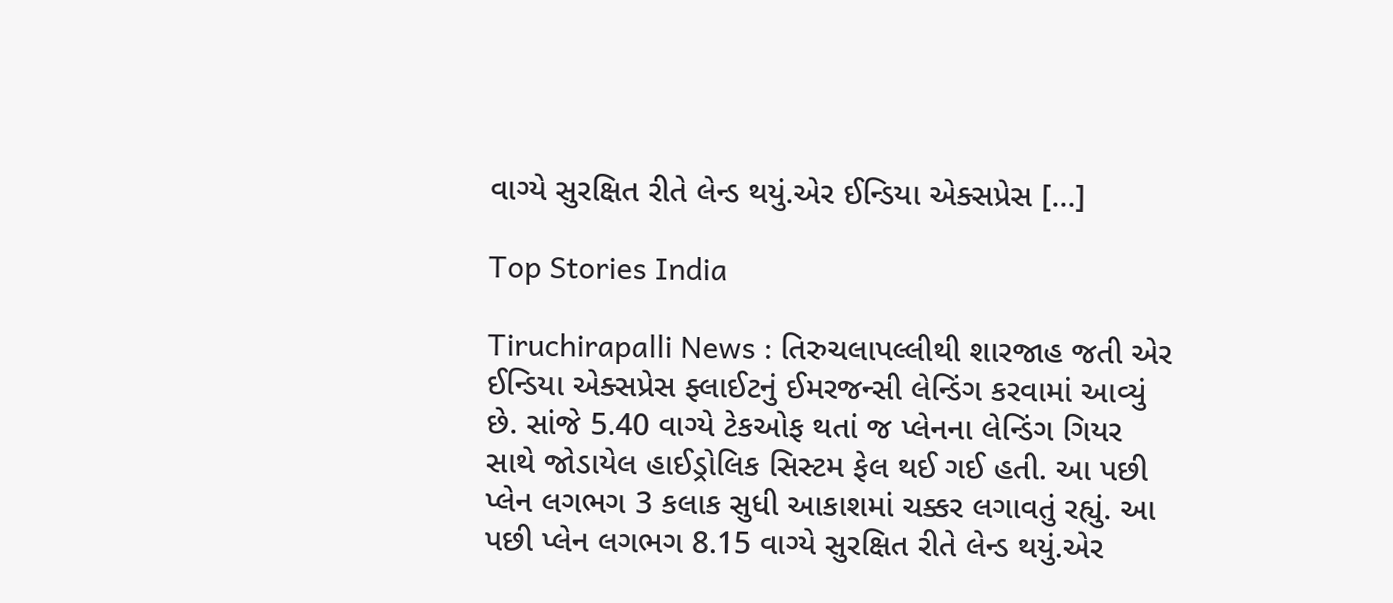વાગ્યે સુરક્ષિત રીતે લેન્ડ થયું.એર ઈન્ડિયા એક્સપ્રેસ […]

Top Stories India

Tiruchirapalli News : તિરુચલાપલ્લીથી શારજાહ જતી એર ઈન્ડિયા એક્સપ્રેસ ફ્લાઈટનું ઈમરજન્સી લેન્ડિંગ કરવામાં આવ્યું છે. સાંજે 5.40 વાગ્યે ટેકઓફ થતાં જ પ્લેનના લેન્ડિંગ ગિયર સાથે જોડાયેલ હાઈડ્રોલિક સિસ્ટમ ફેલ થઈ ગઈ હતી. આ પછી પ્લેન લગભગ 3 કલાક સુધી આકાશમાં ચક્કર લગાવતું રહ્યું. આ પછી પ્લેન લગભગ 8.15 વાગ્યે સુરક્ષિત રીતે લેન્ડ થયું.એર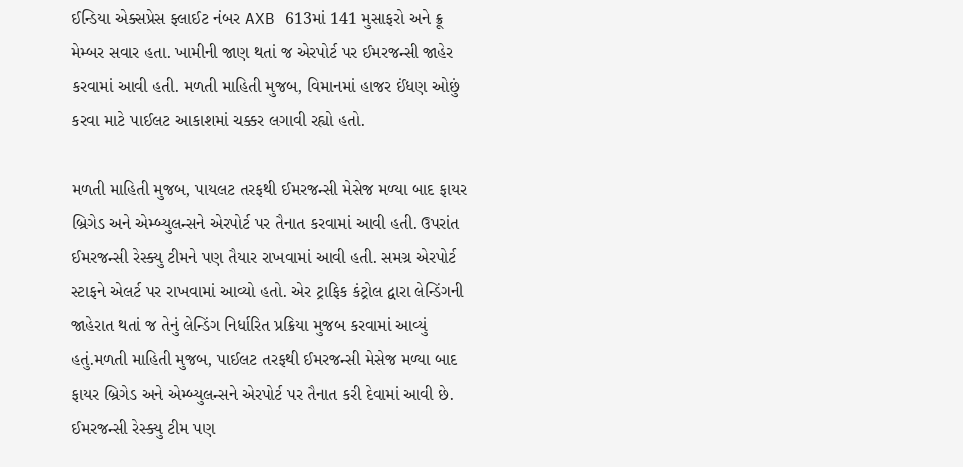ઈન્ડિયા એક્સપ્રેસ ફ્લાઈટ નંબર AXB 613માં 141 મુસાફરો અને ક્રૂ મેમ્બર સવાર હતા. ખામીની જાણ થતાં જ એરપોર્ટ પર ઈમરજન્સી જાહેર કરવામાં આવી હતી. મળતી માહિતી મુજબ, વિમાનમાં હાજર ઈંધણ ઓછું કરવા માટે પાઈલટ આકાશમાં ચક્કર લગાવી રહ્યો હતો.

મળતી માહિતી મુજબ, પાયલટ તરફથી ઈમરજન્સી મેસેજ મળ્યા બાદ ફાયર બ્રિગેડ અને એમ્બ્યુલન્સને એરપોર્ટ પર તૈનાત કરવામાં આવી હતી. ઉપરાંત ઈમરજન્સી રેસ્ક્યુ ટીમને પણ તૈયાર રાખવામાં આવી હતી. સમગ્ર એરપોર્ટ સ્ટાફને એલર્ટ પર રાખવામાં આવ્યો હતો. એર ટ્રાફિક કંટ્રોલ દ્વારા લેન્ડિંગની જાહેરાત થતાં જ તેનું લેન્ડિંગ નિર્ધારિત પ્રક્રિયા મુજબ કરવામાં આવ્યું હતું.મળતી માહિતી મુજબ, પાઈલટ તરફથી ઈમરજન્સી મેસેજ મળ્યા બાદ ફાયર બ્રિગેડ અને એમ્બ્યુલન્સને એરપોર્ટ પર તૈનાત કરી દેવામાં આવી છે. ઈમરજન્સી રેસ્ક્યુ ટીમ પણ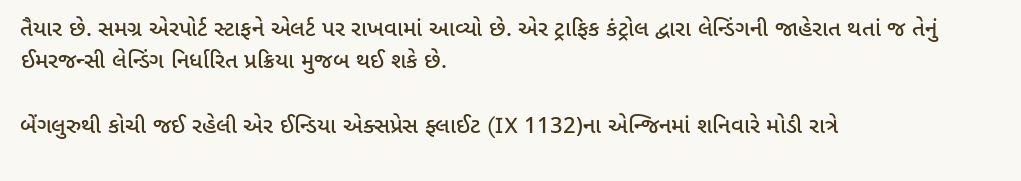તૈયાર છે. સમગ્ર એરપોર્ટ સ્ટાફને એલર્ટ પર રાખવામાં આવ્યો છે. એર ટ્રાફિક કંટ્રોલ દ્વારા લેન્ડિંગની જાહેરાત થતાં જ તેનું ઈમરજન્સી લેન્ડિંગ નિર્ધારિત પ્રક્રિયા મુજબ થઈ શકે છે.

બેંગલુરુથી કોચી જઈ રહેલી એર ઈન્ડિયા એક્સપ્રેસ ફ્લાઈટ (IX 1132)ના એન્જિનમાં શનિવારે મોડી રાત્રે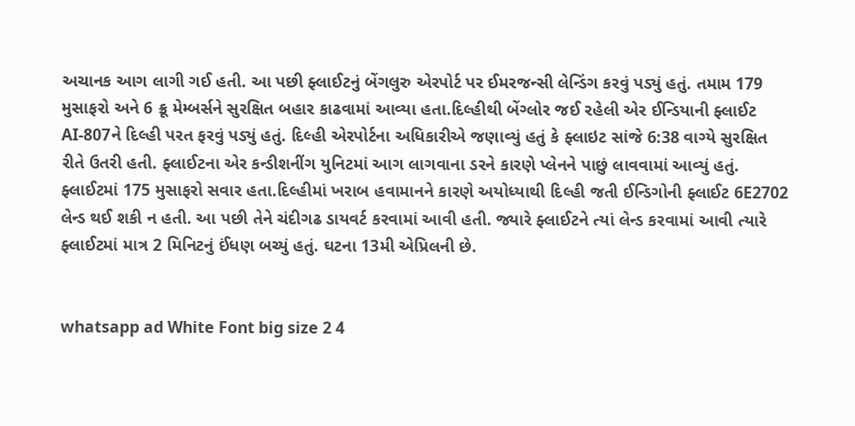અચાનક આગ લાગી ગઈ હતી. આ પછી ફ્લાઈટનું બેંગલુરુ એરપોર્ટ પર ઈમરજન્સી લેન્ડિંગ કરવું પડ્યું હતું. તમામ 179 મુસાફરો અને 6 ક્રૂ મેમ્બર્સને સુરક્ષિત બહાર કાઢવામાં આવ્યા હતા.દિલ્હીથી બેંગ્લોર જઈ રહેલી એર ઈન્ડિયાની ફ્લાઈટ AI-807ને દિલ્હી પરત ફરવું પડ્યું હતું. દિલ્હી એરપોર્ટના અધિકારીએ જણાવ્યું હતું કે ફ્લાઇટ સાંજે 6:38 વાગ્યે સુરક્ષિત રીતે ઉતરી હતી. ફ્લાઈટના એર કન્ડીશનીંગ યુનિટમાં આગ લાગવાના ડરને કારણે પ્લેનને પાછું લાવવામાં આવ્યું હતું. ફ્લાઈટમાં 175 મુસાફરો સવાર હતા.દિલ્હીમાં ખરાબ હવામાનને કારણે અયોધ્યાથી દિલ્હી જતી ઈન્ડિગોની ફ્લાઈટ 6E2702 લેન્ડ થઈ શકી ન હતી. આ પછી તેને ચંદીગઢ ડાયવર્ટ કરવામાં આવી હતી. જ્યારે ફ્લાઈટને ત્યાં લેન્ડ કરવામાં આવી ત્યારે ફ્લાઈટમાં માત્ર 2 મિનિટનું ઈંધણ બચ્યું હતું. ઘટના 13મી એપ્રિલની છે.


whatsapp ad White Font big size 2 4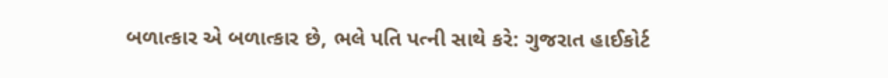બળાત્કાર એ બળાત્કાર છે, ભલે પતિ પત્ની સાથે કરે: ગુજરાત હાઈકોર્ટ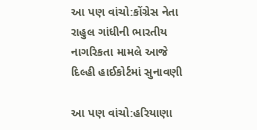આ પણ વાંચો:કોંગ્રેસ નેતા રાહુલ ગાંધીની ભારતીય નાગરિકતા મામલે આજે દિલ્હી હાઈકોર્ટમાં સુનાવણી

આ પણ વાંચો:હરિયાણા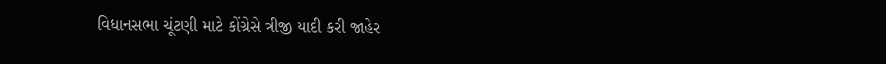વિધાનસભા ચૂંટણી માટે કોંગ્રેસે ત્રીજી યાદી કરી જાહેર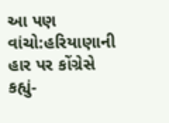આ પણ વાંચો:હરિયાણાની હાર પર કોંગ્રેસે કહ્યું-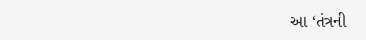આ ‘તંત્રની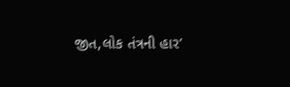જીત,લોક તંત્રની હાર’